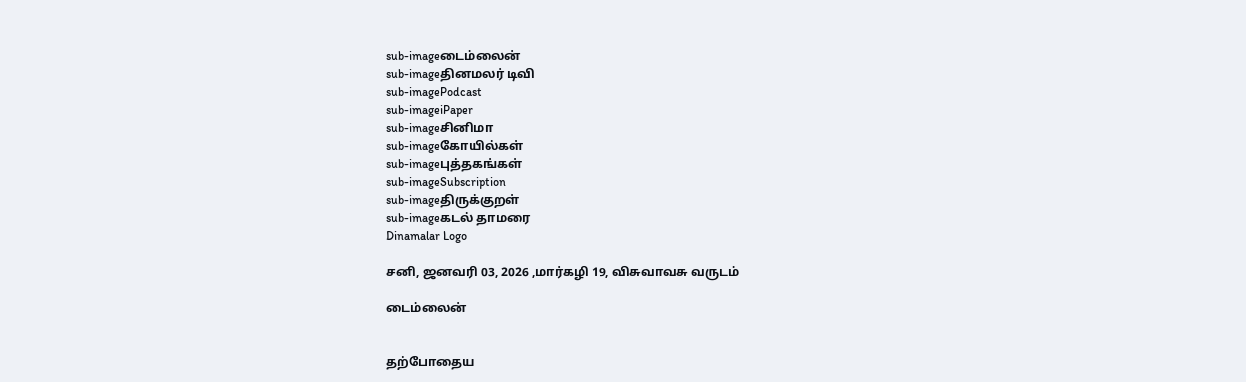sub-imageடைம்லைன்
sub-imageதினமலர் டிவி
sub-imagePodcast
sub-imageiPaper
sub-imageசினிமா
sub-imageகோயில்கள்
sub-imageபுத்தகங்கள்
sub-imageSubscription
sub-imageதிருக்குறள்
sub-imageகடல் தாமரை
Dinamalar Logo

சனி, ஜனவரி 03, 2026 ,மார்கழி 19, விசுவாவசு வருடம்

டைம்லைன்


தற்போதைய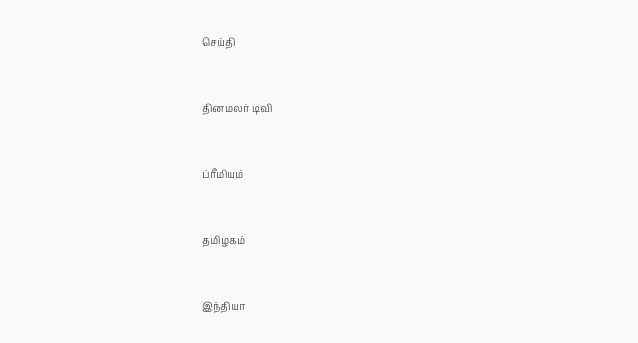செய்தி


தினமலர் டிவி


ப்ரீமியம்


தமிழகம்


இந்தியா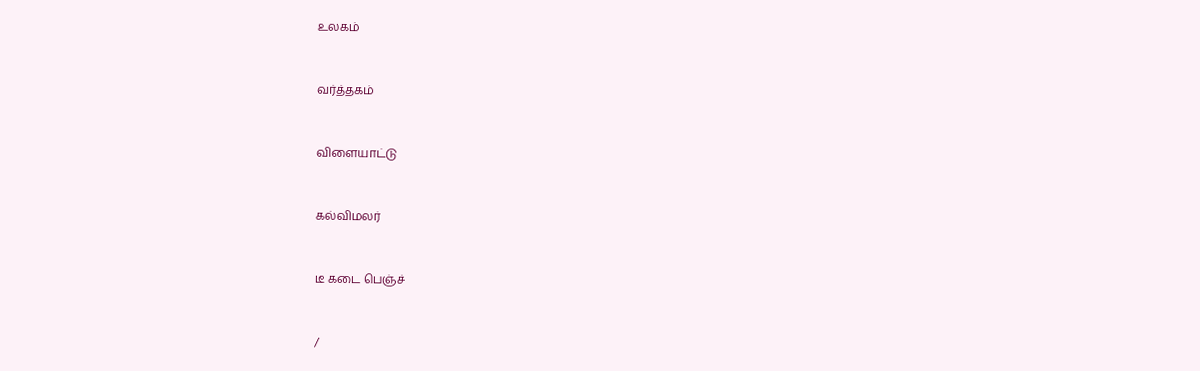உலகம்


வர்த்தகம்


விளையாட்டு


கல்விமலர்


டீ கடை பெஞ்ச்


/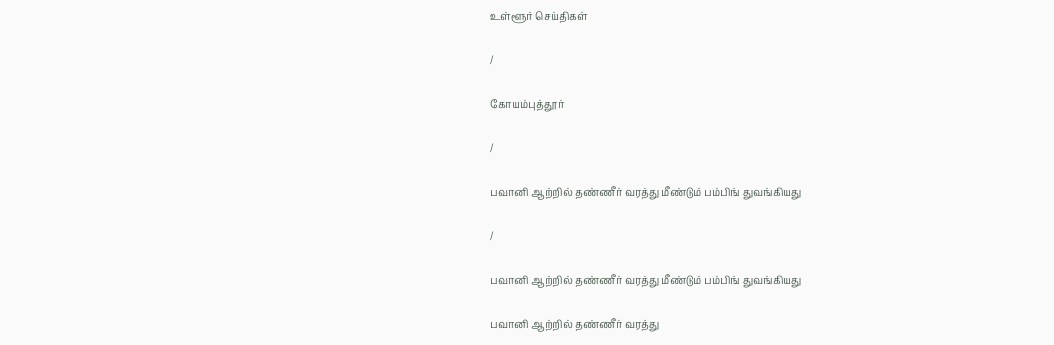உள்ளூர் செய்திகள்

/

கோயம்புத்தூர்

/

பவானி ஆற்றில் தண்ணீர் வரத்து மீண்டும் பம்பிங் துவங்கியது

/

பவானி ஆற்றில் தண்ணீர் வரத்து மீண்டும் பம்பிங் துவங்கியது

பவானி ஆற்றில் தண்ணீர் வரத்து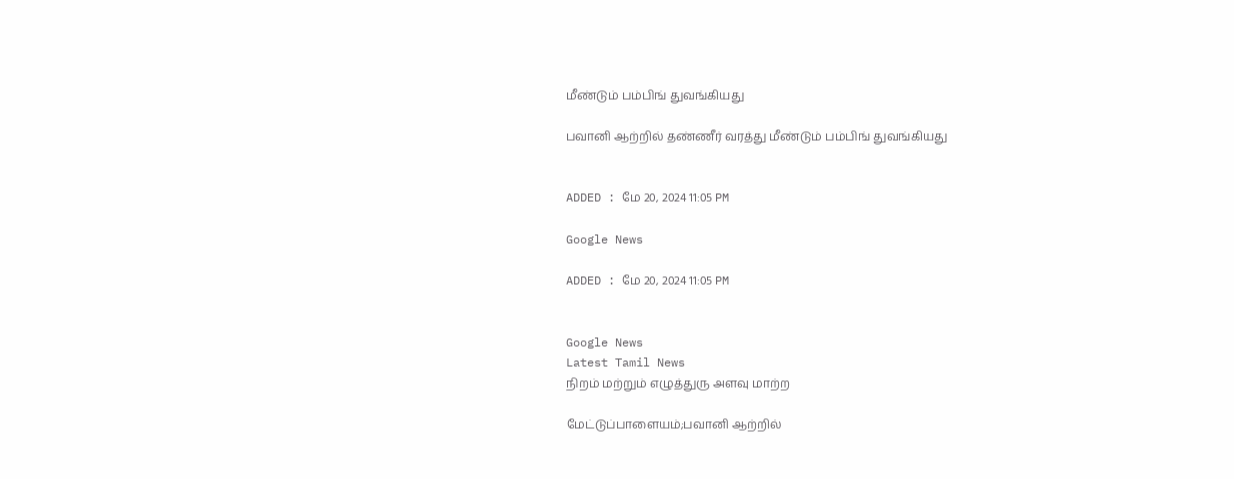மீண்டும் பம்பிங் துவங்கியது

பவானி ஆற்றில் தண்ணீர் வரத்து மீண்டும் பம்பிங் துவங்கியது


ADDED : மே 20, 2024 11:05 PM

Google News

ADDED : மே 20, 2024 11:05 PM


Google News
Latest Tamil News
நிறம் மற்றும் எழுத்துரு அளவு மாற்ற

மேட்டுப்பாளையம்;பவானி ஆற்றில்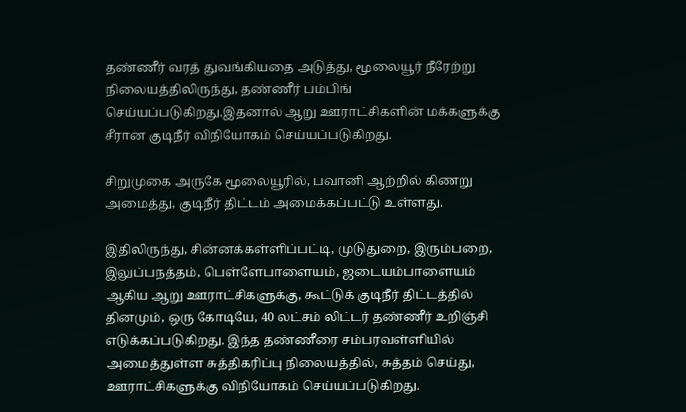தண்ணீர் வரத் துவங்கியதை அடுத்து, மூலையூர் நீரேற்று நிலையத்திலிருந்து, தண்ணீர் பம்பிங் செய்யப்படுகிறது.இதனால் ஆறு ஊராட்சிகளின் மக்களுக்கு சீரான குடிநீர் விநியோகம் செய்யப்படுகிறது.

சிறுமுகை அருகே மூலையூரில், பவானி ஆற்றில் கிணறு அமைத்து, குடிநீர் திட்டம் அமைக்கப்பட்டு உள்ளது.

இதிலிருந்து, சின்னக்கள்ளிப்பட்டி, முடுதுறை, இரும்பறை, இலுப்பநத்தம், பெள்ளேபாளையம், ஜடையம்பாளையம் ஆகிய ஆறு ஊராட்சிகளுக்கு, கூட்டுக் குடிநீர் திட்டத்தில் தினமும், ஒரு கோடியே, 40 லட்சம் லிட்டர் தண்ணீர் உறிஞ்சி எடுக்கப்படுகிறது. இந்த தண்ணீரை சம்பரவள்ளியில் அமைத்துள்ள சுத்திகரிப்பு நிலையத்தில், சுத்தம் செய்து, ஊராட்சிகளுக்கு விநியோகம் செய்யப்படுகிறது.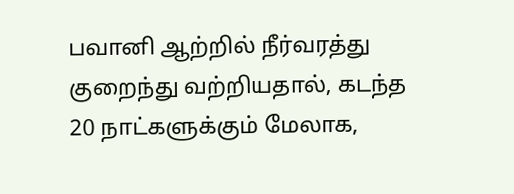பவானி ஆற்றில் நீர்வரத்து குறைந்து வற்றியதால், கடந்த 20 நாட்களுக்கும் மேலாக,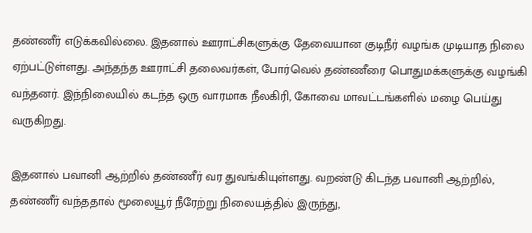தண்ணீர் எடுக்கவில்லை. இதனால் ஊராட்சிகளுக்கு தேவையான குடிநீர் வழங்க முடியாத நிலை ஏற்பட்டுள்ளது. அந்தந்த ஊராட்சி தலைவர்கள், போர்வெல் தண்ணீரை பொதுமக்களுக்கு வழங்கி வந்தனர். இந்நிலையில் கடந்த ஒரு வாரமாக நீலகிரி, கோவை மாவட்டங்களில் மழை பெய்து வருகிறது.

இதனால் பவானி ஆற்றில் தண்ணீர் வர துவங்கியுள்ளது. வறண்டு கிடந்த பவானி ஆற்றில், தண்ணீர் வந்ததால் மூலையூர் நீரேற்று நிலையத்தில் இருந்து,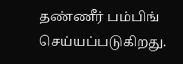தண்ணீர் பம்பிங் செய்யப்படுகிறது.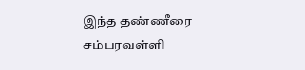இந்த தண்ணீரை சம்பரவள்ளி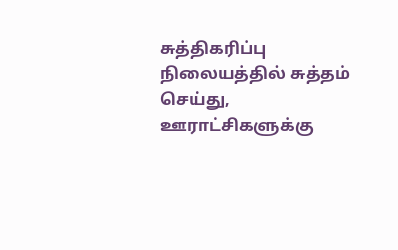சுத்திகரிப்பு நிலையத்தில் சுத்தம் செய்து, ஊராட்சிகளுக்கு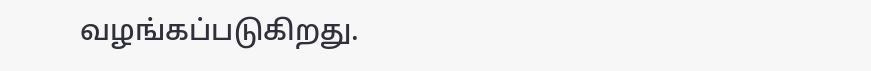வழங்கப்படுகிறது.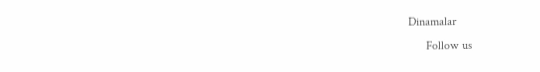Dinamalar
      Follow us